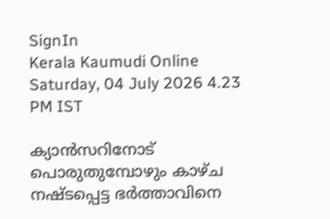SignIn
Kerala Kaumudi Online
Saturday, 04 July 2026 4.23 PM IST

ക്യാൻസറിനോട് പൊരുതുമ്പോഴും കാഴ്‌ച നഷ്ടപ്പെട്ട ഭർത്താവിനെ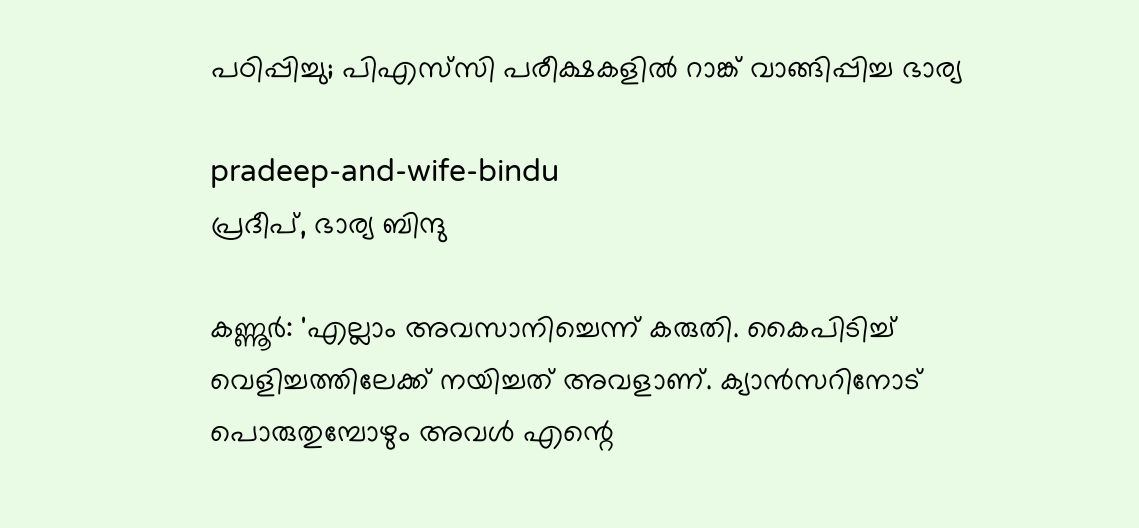പഠിപ്പിച്ചു; പിഎസ്‌‌സി പരീക്ഷകളിൽ റാങ്ക് വാങ്ങിപ്പിച്ച ഭാര്യ

pradeep-and-wife-bindu
പ്രദീപ്, ഭാര്യ ബിന്ദു

കണ്ണൂർ: 'എല്ലാം അവസാനിച്ചെന്ന് കരുതി. കൈപിടിച്ച് വെളിച്ചത്തിലേക്ക് നയിച്ചത് അവളാണ്. ക്യാൻസറിനോട് പൊരുതുമ്പോഴും അവൾ എന്റെ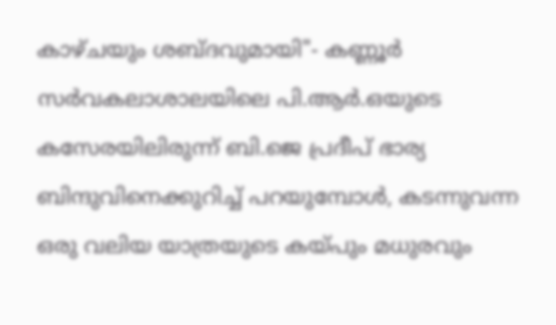കാഴ്ചയും ശബ്ദവുമായി"- കണ്ണൂർ സർവകലാശാലയിലെ പി.ആർ.ഒയുടെ കസേരയിലിരുന്ന് ബി.ജെ പ്രദീപ് ഭാര്യ ബിന്ദുവിനെക്കുറിച്ച് പറയുമ്പോൾ, കടന്നുവന്ന ഒരു വലിയ യാത്രയുടെ കയ്പും മധുരവും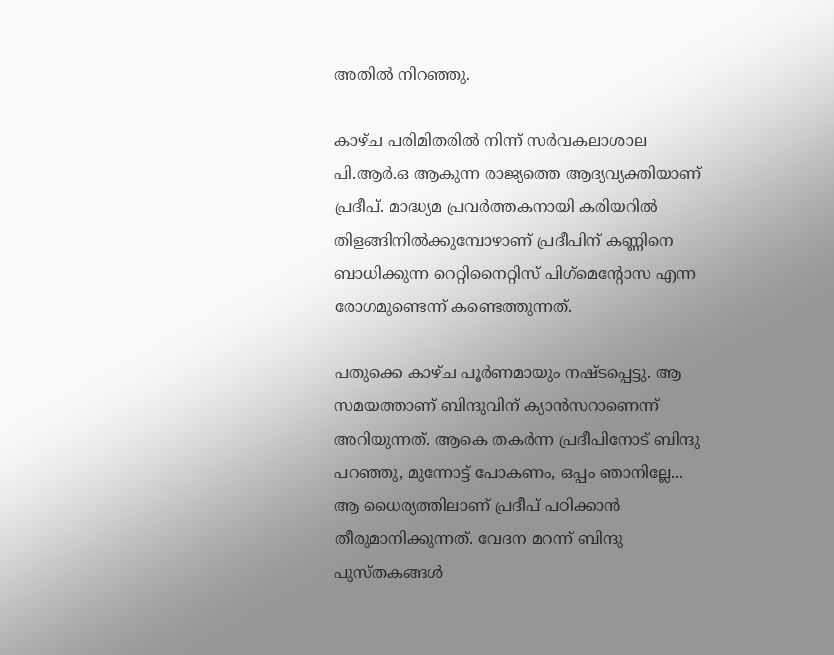അതിൽ നിറഞ്ഞു.

കാഴ്ച പരിമിതരിൽ നിന്ന് സർവകലാശാല പി.ആർ.ഒ ആകുന്ന രാജ്യത്തെ ആദ്യവ്യക്തിയാണ് പ്രദീപ്. മാദ്ധ്യമ പ്രവർത്തകനായി കരിയറിൽ തിളങ്ങിനിൽക്കുമ്പോഴാണ് പ്രദീപിന് കണ്ണിനെ ബാധിക്കുന്ന റെറ്റിനൈറ്റിസ് പിഗ്‌മെന്റോസ എന്ന രോഗമുണ്ടെന്ന് കണ്ടെത്തുന്നത്.

പതുക്കെ കാഴ്ച പൂർണമായും നഷ്ടപ്പെട്ടു. ആ സമയത്താണ് ബിന്ദുവിന് ക്യാൻസറാണെന്ന് അറിയുന്നത്. ആകെ തകർന്ന പ്രദീപിനോട് ബിന്ദു പറഞ്ഞു, മുന്നോട്ട് പോകണം, ഒപ്പം ഞാനില്ലേ... ആ ധൈര്യത്തിലാണ് പ്രദീപ് പഠിക്കാൻ തീരുമാനിക്കുന്നത്. വേദന മറന്ന് ബിന്ദു പുസ്തകങ്ങൾ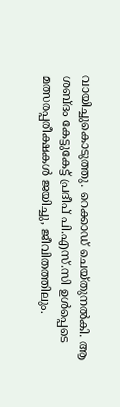വായിച്ചുകൊടുത്തു. റെക്കാഡ് ചെയ്തുനൽകി. ആ ശബ്ദം കേട്ടുകേട്ട് പ്രദീപ് പി.എസ്.സി ഉൾപ്പെടെ മത്സരപ്പരീക്ഷകൾ ജയിച്ചു, ജീവിതത്തിലും.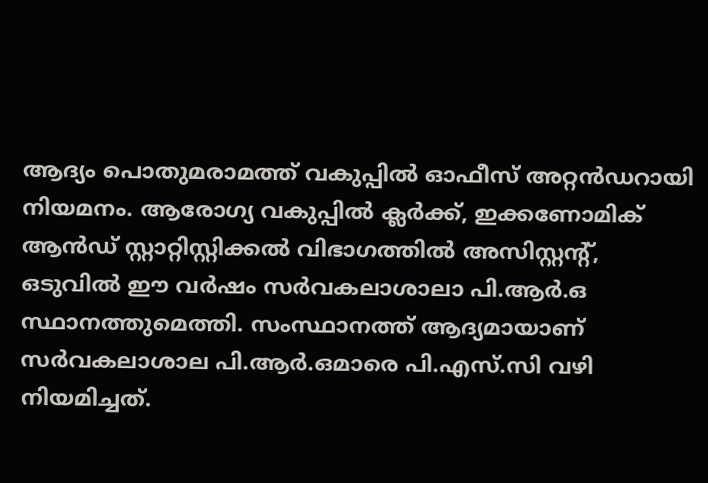ആദ്യം പൊതുമരാമത്ത് വകുപ്പിൽ ഓഫീസ് അറ്റൻഡറായി നിയമനം. ആരോഗ്യ വകുപ്പിൽ ക്ലർക്ക്, ഇക്കണോമിക് ആൻഡ് സ്റ്റാറ്റിസ്റ്റിക്കൽ വിഭാഗത്തിൽ അസിസ്റ്റന്റ്, ഒടുവിൽ ഈ വർഷം സർവകലാശാലാ പി.ആർ.ഒ സ്ഥാനത്തുമെത്തി. സംസ്ഥാനത്ത് ആദ്യമായാണ് സർവകലാശാല പി.ആർ.ഒമാരെ പി.എസ്.സി വഴി നിയമിച്ചത്.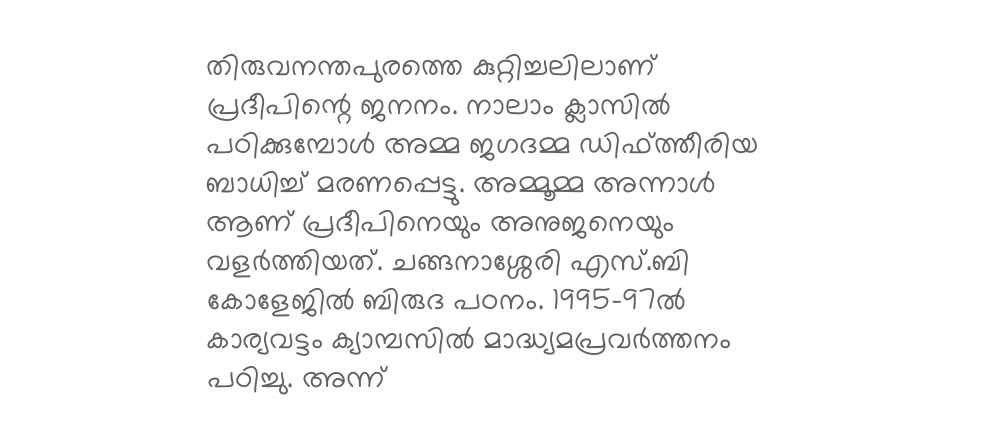തിരുവനന്തപുരത്തെ കുറ്റിച്ചലിലാണ് പ്രദീപിന്റെ ജനനം. നാലാം ക്ലാസിൽ പഠിക്കുമ്പോൾ അമ്മ ജഗദമ്മ ഡിഫ്‌ത്തീരിയ ബാധിച്ച് മരണപ്പെട്ടു. അമ്മൂമ്മ അന്നാൾ ആണ് പ്രദീപിനെയും അനുജനെയും വളർത്തിയത്. ചങ്ങനാശ്ശേരി എസ്.ബി കോളേജിൽ ബിരുദ പഠനം. 1995-97ൽ കാര്യവട്ടം ക്യാമ്പസിൽ മാദ്ധ്യമപ്രവർത്തനം പഠിച്ചു. അന്ന്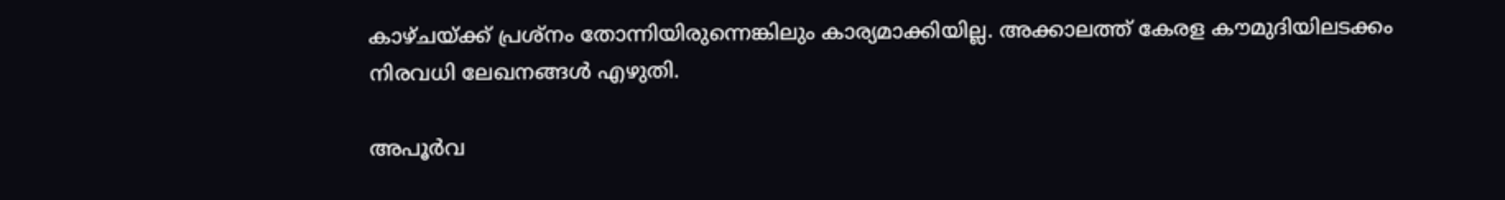കാഴ്ചയ്ക്ക് പ്രശ്നം തോന്നിയിരുന്നെങ്കിലും കാര്യമാക്കിയില്ല. അക്കാലത്ത് കേരള കൗമുദിയിലടക്കം നിരവധി ലേഖനങ്ങൾ എഴുതി.

അപൂർവ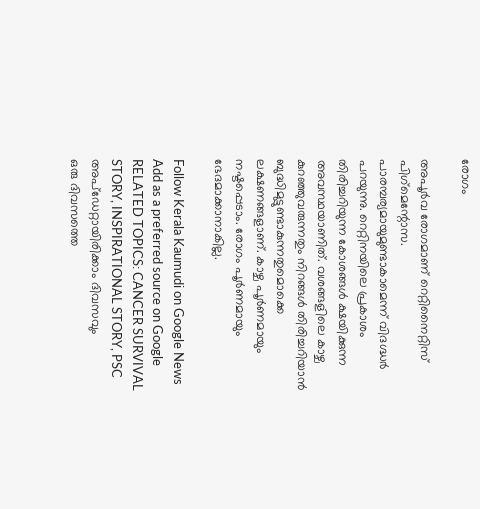രോഗം

അപൂർവ രോഗമാണ് റെറ്റിനൈറ്റിസ് പിഗ്‌മെന്റോസ. പാരമ്പര്യമായുമുണ്ടാകാമെന്ന് വിദഗ്ദ്ധർ പറയുന്നു. റെറ്റിനയിലെ പ്രകാശം തിരിച്ചറിയുന്ന കോശങ്ങൾ ക്ഷയിക്കുന്ന അവസ്ഥയാണിത്. വശങ്ങളിലെ കാഴ്ച കുറഞ്ഞുവരുന്നതും നിറങ്ങൾ തിരിച്ചറിയാൻ ബുദ്ധിമുട്ടുണ്ടാകുന്നതുമൊക്കെ ലക്ഷണങ്ങളാണ്. കാഴ്ച പൂർണമായും നഷ്ടപ്പെടാം. രോഗം പൂർണമായും ഭേദമാക്കാനാകില്ല.

Follow Kerala Kaumudi on Google News Add as a preferred source on Google
RELATED TOPICS: CANCER SURVIVAL STORY, INSPIRATIONAL STORY, PSC
അപ്ഡേറ്റായിരിക്കാം ദിവസവും
ഒരു ദിവസത്തെ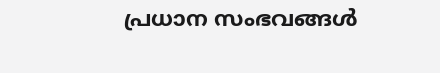പ്രധാന സംഭവങ്ങൾ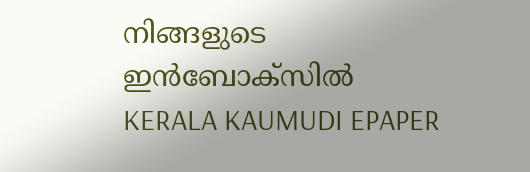നിങ്ങളുടെ ഇൻബോക്സിൽ
KERALA KAUMUDI EPAPER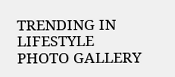TRENDING IN LIFESTYLE
PHOTO GALLERY